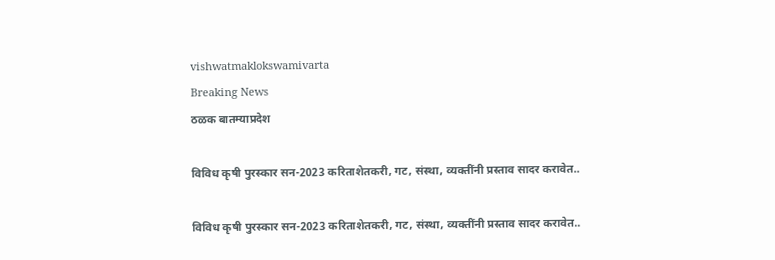vishwatmaklokswamivarta
Breaking News
ठळक बातम्याप्रदेश

विविध कृषी पुरस्कार सन-2023 करिताशेतकरी, गट, संस्था, व्यक्तींनी प्रस्ताव सादर करावेत..

विविध कृषी पुरस्कार सन-2023 करिताशेतकरी, गट, संस्था, व्यक्तींनी प्रस्ताव सादर करावेत..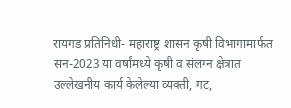रायगड प्रतिनिधी- महाराष्ट्र शासन कृषी विभागामार्फत सन-2023 या वर्षांमध्ये कृषी व संलग्न क्षेत्रात उल्लेखनीय कार्य केलेल्या व्यक्ती, गट,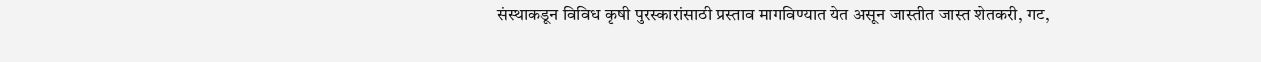संस्थाकडून विविध कृषी पुरस्कारांसाठी प्रस्ताव मागविण्यात येत असून जास्तीत जास्त शेतकरी, गट,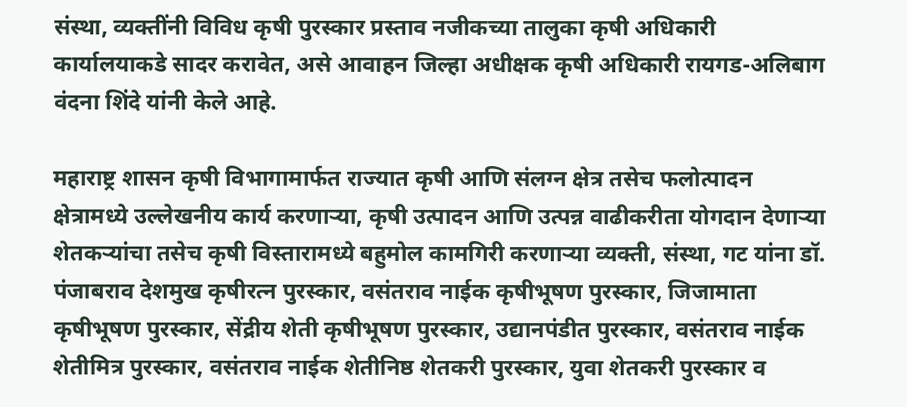संस्था, व्यक्तींनी विविध कृषी पुरस्कार प्रस्ताव नजीकच्या तालुका कृषी अधिकारी कार्यालयाकडे सादर करावेत, असे आवाहन जिल्हा अधीक्षक कृषी अधिकारी रायगड-अलिबाग वंदना शिंदे यांनी केले आहे.

महाराष्ट्र शासन कृषी विभागामार्फत राज्यात कृषी आणि संलग्न क्षेत्र तसेच फलोत्पादन क्षेत्रामध्ये उल्लेखनीय कार्य करणाऱ्या, कृषी उत्पादन आणि उत्पन्न वाढीकरीता योगदान देणाऱ्या शेतकऱ्यांचा तसेच कृषी विस्तारामध्ये बहुमोल कामगिरी करणाऱ्या व्यक्ती, संस्था, गट यांना डॉ. पंजाबराव देशमुख कृषीरत्न पुरस्कार, वसंतराव नाईक कृषीभूषण पुरस्कार, जिजामाता कृषीभूषण पुरस्कार, सेंद्रीय शेती कृषीभूषण पुरस्कार, उद्यानपंडीत पुरस्कार, वसंतराव नाईक शेतीमित्र पुरस्कार, वसंतराव नाईक शेतीनिष्ठ शेतकरी पुरस्कार, युवा शेतकरी पुरस्कार व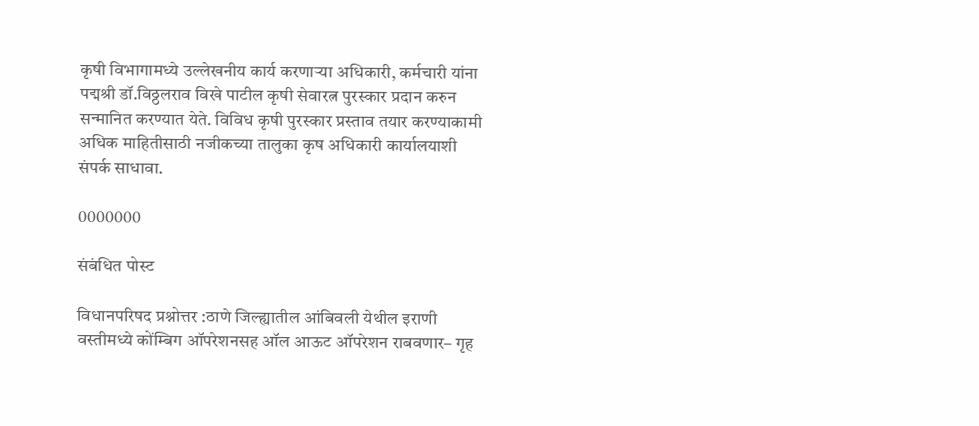कृषी विभागामध्ये उल्लेखनीय कार्य करणाऱ्या अधिकारी, कर्मचारी यांना पद्मश्री डॉ.विठ्ठलराव विखे पाटील कृषी सेवारत्न पुरस्कार प्रदान करुन सन्मानित करण्यात येते. विविध कृषी पुरस्कार प्रस्ताव तयार करण्याकामी अधिक माहितीसाठी नजीकच्या तालुका कृष अधिकारी कार्यालयाशी संपर्क साधावा.

0000000

संबंधित पोस्ट

विधानपरिषद प्रश्नोत्तर :ठाणे जिल्ह्यातील आंबिवली येथील इराणी वस्तीमध्ये कोंम्बिग ऑपरेशनसह ऑल आऊट ऑपरेशन राबवणार– गृह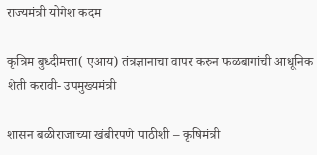राज्यमंत्री योगेश कदम

कृत्रिम बुध्दीमत्ता( एआय) तंत्रज्ञानाचा वापर करुन फळबागांची आधूनिक शेती करावी- उपमुख्यमंत्री

शासन बळीराजाच्या खंबीरपणे पाठीशी – कृषिमंत्री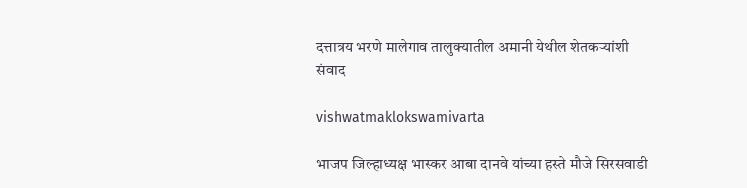दत्तात्रय भरणे मालेगाव तालुक्यातील अमानी येथील शेतकऱ्यांशी संवाद

vishwatmaklokswamivarta

भाजप जिल्हाध्यक्ष भास्कर आबा दानवे यांच्या हस्ते मौजे सिरसवाडी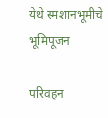येथे स्मशानभूमीचे भूमिपूजन

परिवहन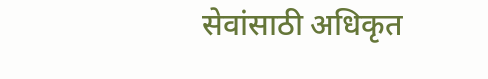सेवांसाठी अधिकृत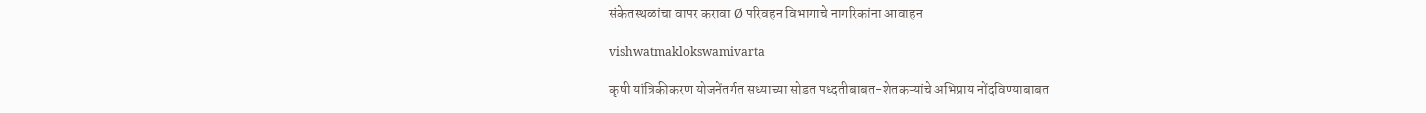संकेतस्थळांचा वापर करावा Ø परिवहन विभागाचे नागरिकांना आवाहन

vishwatmaklokswamivarta

कृषी यांत्रिकीकरण योजनेंतर्गत सध्याच्या सोडत पध्दतीबाबत-शेतकऱ्यांचे अभिप्राय नोंदविण्याबाबत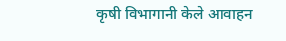कृषी विभागानी केले आवाहन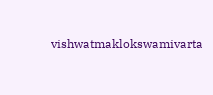vishwatmaklokswamivarta